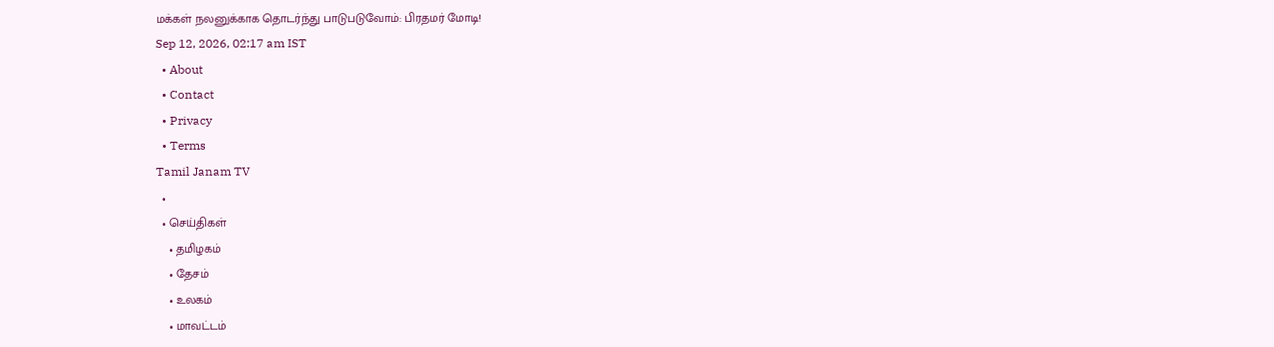மக்கள் நலனுக்காக தொடர்ந்து பாடுபடுவோம்: பிரதமர் மோடி!
Sep 12, 2026, 02:17 am IST
  • About
  • Contact
  • Privacy
  • Terms
Tamil Janam TV
  •
  • செய்திகள்
    • தமிழகம்
    • தேசம்
    • உலகம்
    • மாவட்டம்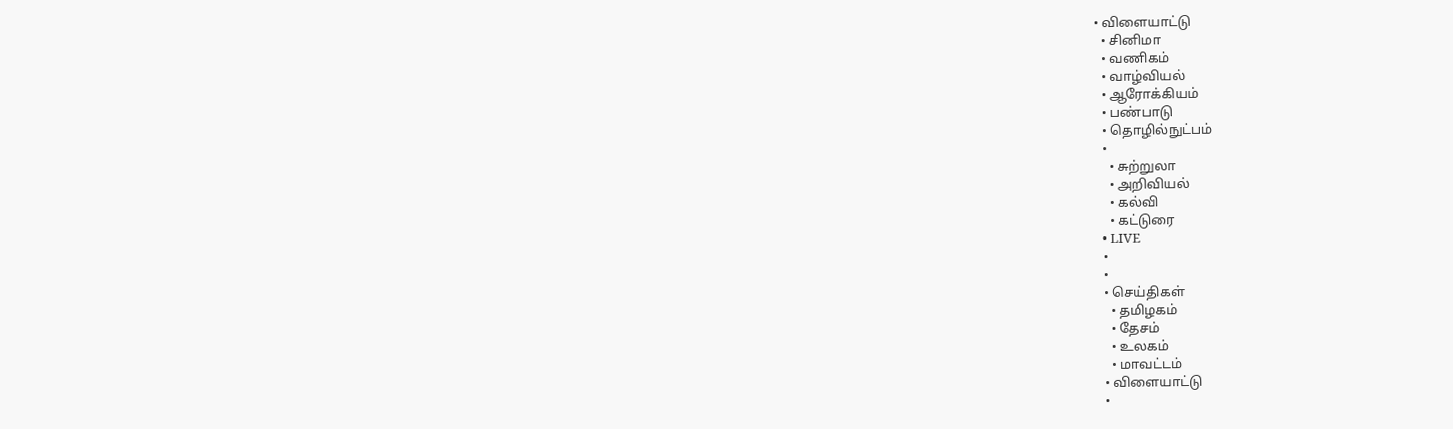• விளையாட்டு
  • சினிமா
  • வணிகம்
  • வாழ்வியல்
  • ஆரோக்கியம்
  • பண்பாடு
  • தொழில்நுட்பம்
  •
    • சுற்றுலா
    • அறிவியல்
    • கல்வி
    • கட்டுரை
  • LIVE
  •
  •
  • செய்திகள்
    • தமிழகம்
    • தேசம்
    • உலகம்
    • மாவட்டம்
  • விளையாட்டு
  •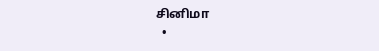சினிமா
  •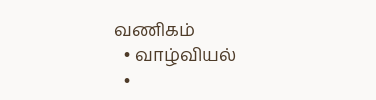வணிகம்
  • வாழ்வியல்
  •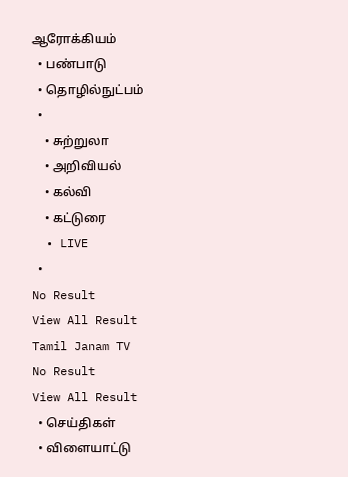ஆரோக்கியம்
  • பண்பாடு
  • தொழில்நுட்பம்
  •
    • சுற்றுலா
    • அறிவியல்
    • கல்வி
    • கட்டுரை
  • LIVE
  •
No Result
View All Result
Tamil Janam TV
No Result
View All Result
  • செய்திகள்
  • விளையாட்டு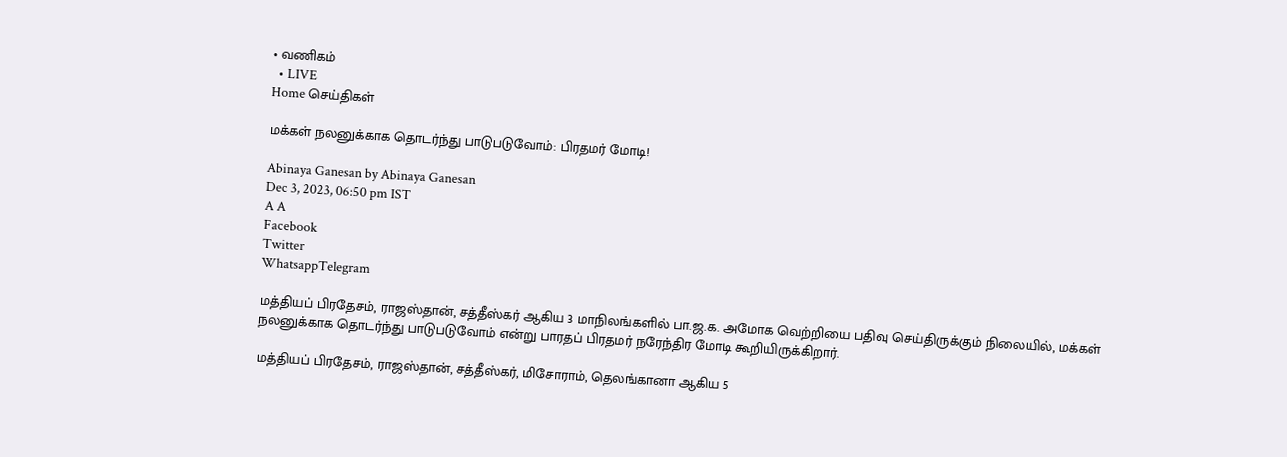• வணிகம்
  • LIVE
Home செய்திகள்

மக்கள் நலனுக்காக தொடர்ந்து பாடுபடுவோம்: பிரதமர் மோடி!

Abinaya Ganesan by Abinaya Ganesan
Dec 3, 2023, 06:50 pm IST
A A
Facebook
Twitter
WhatsappTelegram

மத்தியப் பிரதேசம், ராஜஸ்தான், சத்தீஸ்கர் ஆகிய 3 மாநிலங்களில் பா.ஜ.க. அமோக வெற்றியை பதிவு செய்திருக்கும் நிலையில், மக்கள் நலனுக்காக தொடர்ந்து பாடுபடுவோம் என்று பாரதப் பிரதமர் நரேந்திர மோடி கூறியிருக்கிறார்.

மத்தியப் பிரதேசம், ராஜஸ்தான், சத்தீஸ்கர், மிசோராம், தெலங்கானா ஆகிய 5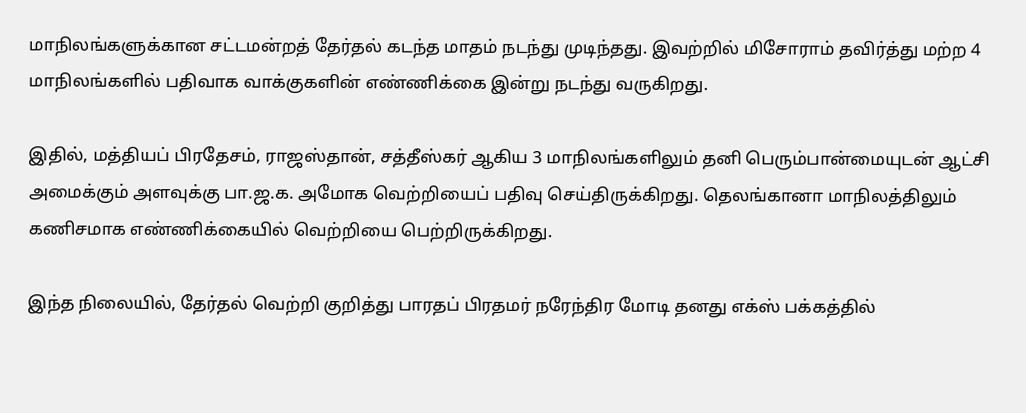மாநிலங்களுக்கான சட்டமன்றத் தேர்தல் கடந்த மாதம் நடந்து முடிந்தது. இவற்றில் மிசோராம் தவிர்த்து மற்ற 4 மாநிலங்களில் பதிவாக வாக்குகளின் எண்ணிக்கை இன்று நடந்து வருகிறது.

இதில், மத்தியப் பிரதேசம், ராஜஸ்தான், சத்தீஸ்கர் ஆகிய 3 மாநிலங்களிலும் தனி பெரும்பான்மையுடன் ஆட்சி அமைக்கும் அளவுக்கு பா.ஜ.க. அமோக வெற்றியைப் பதிவு செய்திருக்கிறது. தெலங்கானா மாநிலத்திலும் கணிசமாக எண்ணிக்கையில் வெற்றியை பெற்றிருக்கிறது.

இந்த நிலையில், தேர்தல் வெற்றி குறித்து பாரதப் பிரதமர் நரேந்திர மோடி தனது எக்ஸ் பக்கத்தில்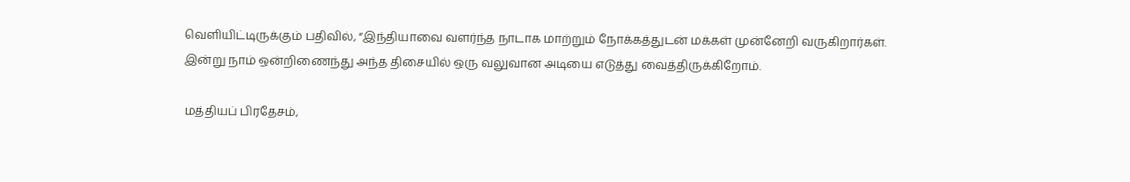வெளியிட்டிருக்கும் பதிவில், “இந்தியாவை வளர்ந்த நாடாக மாற்றும் நோக்கத்துடன் மக்கள் முன்னேறி வருகிறார்கள். இன்று நாம் ஒன்றிணைந்து அந்த திசையில் ஒரு வலுவான அடியை எடுத்து வைத்திருக்கிறோம்.

மத்தியப் பிரதேசம்,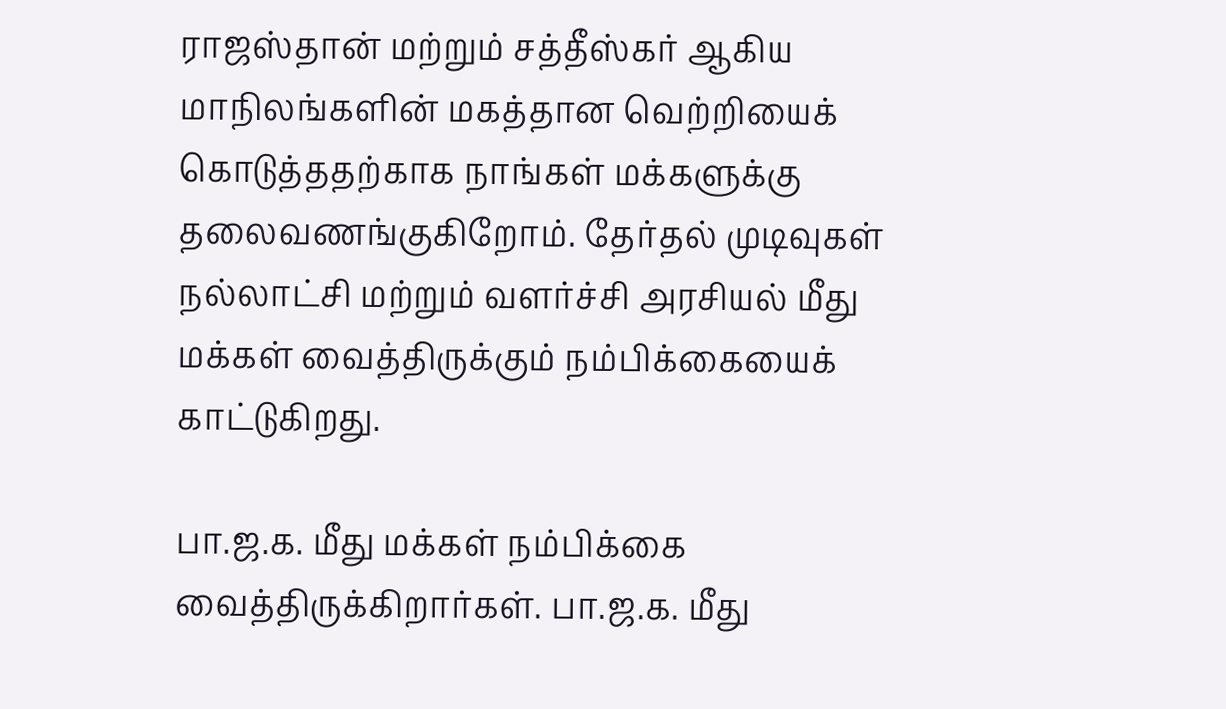ராஜஸ்தான் மற்றும் சத்தீஸ்கர் ஆகிய மாநிலங்களின் மகத்தான வெற்றியைக் கொடுத்ததற்காக நாங்கள் மக்களுக்கு தலைவணங்குகிறோம். தேர்தல் முடிவுகள் நல்லாட்சி மற்றும் வளர்ச்சி அரசியல் மீது மக்கள் வைத்திருக்கும் நம்பிக்கையைக் காட்டுகிறது.

பா.ஜ.க. மீது மக்கள் நம்பிக்கை வைத்திருக்கிறார்கள். பா.ஜ.க. மீது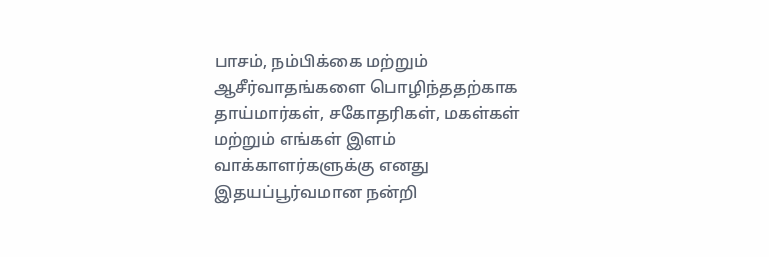பாசம், நம்பிக்கை மற்றும் ஆசீர்வாதங்களை பொழிந்ததற்காக தாய்மார்கள், சகோதரிகள், மகள்கள் மற்றும் எங்கள் இளம் வாக்காளர்களுக்கு எனது இதயப்பூர்வமான நன்றி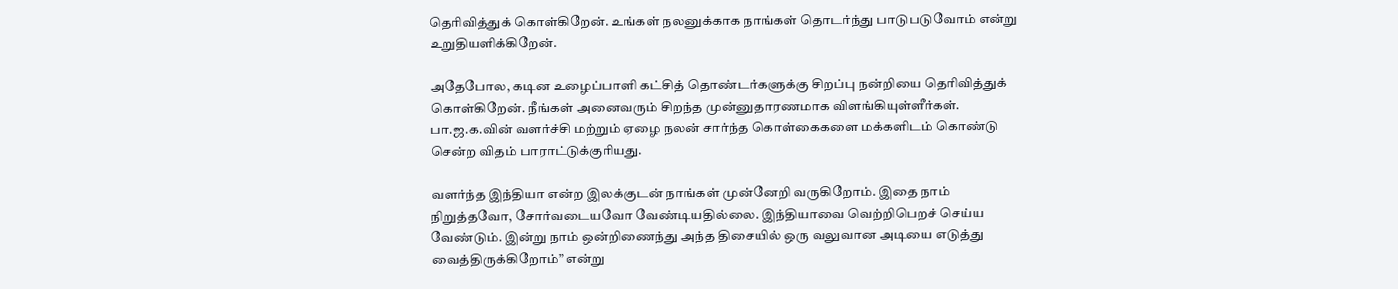தெரிவித்துக் கொள்கிறேன். உங்கள் நலனுக்காக நாங்கள் தொடர்ந்து பாடுபடுவோம் என்று உறுதியளிக்கிறேன்.

அதேபோல, கடின உழைப்பாளி கட்சித் தொண்டர்களுக்கு சிறப்பு நன்றியை தெரிவித்துக் கொள்கிறேன். நீங்கள் அனைவரும் சிறந்த முன்னுதாரணமாக விளங்கியுள்ளீர்கள். பா.ஜ.க.வின் வளர்ச்சி மற்றும் ஏழை நலன் சார்ந்த கொள்கைகளை மக்களிடம் கொண்டு சென்ற விதம் பாராட்டுக்குரியது.

வளர்ந்த இந்தியா என்ற இலக்குடன் நாங்கள் முன்னேறி வருகிறோம். இதை நாம் நிறுத்தவோ, சோர்வடையவோ வேண்டியதில்லை. இந்தியாவை வெற்றிபெறச் செய்ய வேண்டும். இன்று நாம் ஒன்றிணைந்து அந்த திசையில் ஒரு வலுவான அடியை எடுத்து வைத்திருக்கிறோம்” என்று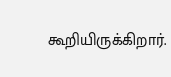கூறியிருக்கிறார்.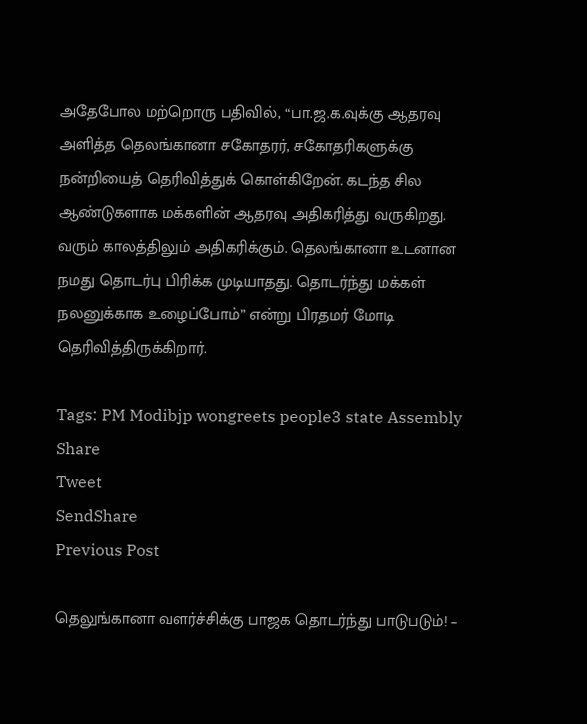அதேபோல மற்றொரு பதிவில், “பா.ஜ.க.வுக்கு ஆதரவு அளித்த தெலங்கானா சகோதரர், சகோதரிகளுக்கு நன்றியைத் தெரிவித்துக் கொள்கிறேன். கடந்த சில ஆண்டுகளாக மக்களின் ஆதரவு அதிகரித்து வருகிறது. வரும் காலத்திலும் அதிகரிக்கும். தெலங்கானா உடனான நமது தொடர்பு பிரிக்க முடியாதது. தொடர்ந்து மக்கள் நலனுக்காக உழைப்போம்” என்று பிரதமர் மோடி தெரிவித்திருக்கிறார்.

Tags: PM Modibjp wongreets people3 state Assembly
Share
Tweet
SendShare
Previous Post

தெலுங்கானா வளர்ச்சிக்கு பாஜக தொடர்ந்து பாடுபடும்! –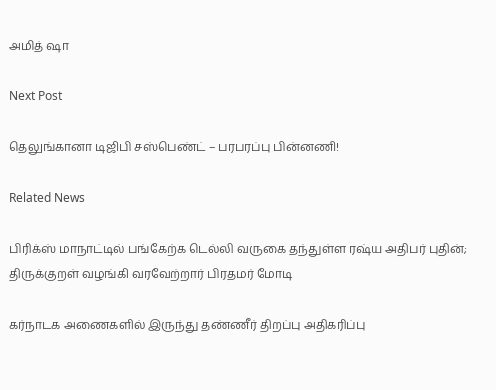அமித் ஷா

Next Post

தெலுங்கானா டிஜிபி சஸ்பெண்ட் – பரபரப்பு பின்னணி!

Related News

பிரிக்ஸ் மாநாட்டில் பங்கேற்க டெல்லி வருகை தந்துள்ள ரஷ்ய அதிபர் புதின்; திருக்குறள் வழங்கி வரவேற்றார் பிரதமர் மோடி

கர்நாடக அணைகளில் இருந்து தண்ணீர் திறப்பு அதிகரிப்பு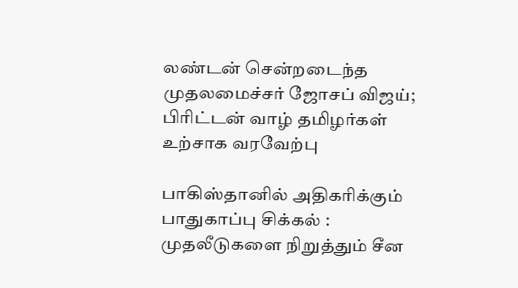லண்டன் சென்றடைந்த முதலமைச்சர் ஜோசப் விஜய்; பிரிட்டன் வாழ் தமிழர்கள் உற்சாக வரவேற்பு

பாகிஸ்தானில் அதிகரிக்கும் பாதுகாப்பு சிக்கல் : முதலீடுகளை நிறுத்தும் சீன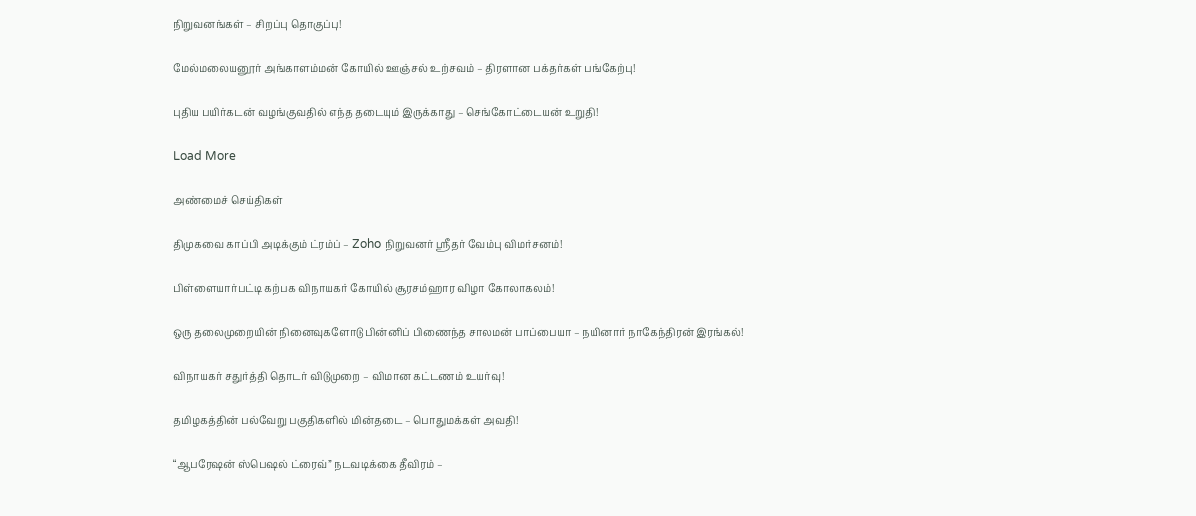நிறுவனங்கள் – சிறப்பு தொகுப்பு!

மேல்மலையனூர் அங்காளம்மன் கோயில் ஊஞ்சல் உற்சவம் – திரளான பக்தர்கள் பங்கேற்பு!

புதிய பயிர்கடன் வழங்குவதில் எந்த தடையும் இருக்காது – செங்கோட்டையன் உறுதி!

Load More

அண்மைச் செய்திகள்

திமுகவை காப்பி அடிக்கும் ட்ரம்ப் – Zoho நிறுவனர் ஸ்ரீதர் வேம்பு விமர்சனம்!

பிள்ளையார்பட்டி கற்பக விநாயகர் கோயில் சூரசம்ஹார விழா கோலாகலம்!

ஒரு தலைமுறையின் நினைவுகளோடு பின்னிப் பிணைந்த சாலமன் பாப்பையா – நயினார் நாகேந்திரன் இரங்கல்!

விநாயகர் சதுர்த்தி தொடர் விடுமுறை – விமான கட்டணம் உயர்வு!

தமிழகத்தின் பல்வேறு பகுதிகளில் மின்தடை – பொதுமக்கள் அவதி!

“ஆபரேஷன் ஸ்பெஷல் ட்ரைவ்” நடவடிக்கை தீவிரம் –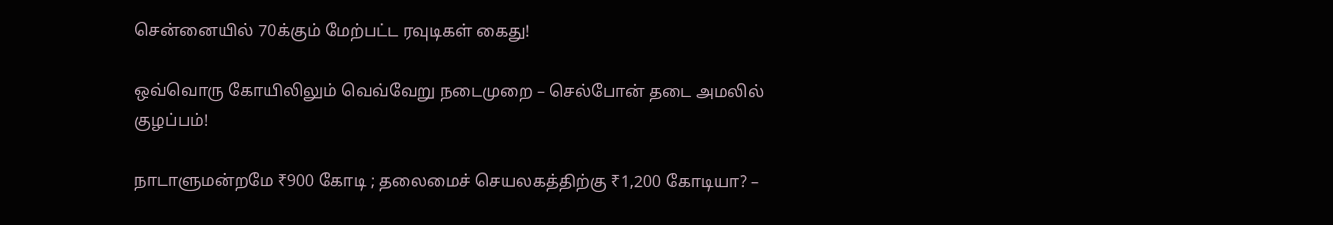சென்னையில் 70க்கும் மேற்பட்ட ரவுடிகள் கைது!

ஒவ்வொரு கோயிலிலும் வெவ்வேறு நடைமுறை – செல்போன் தடை அமலில் குழப்பம்!

நாடாளுமன்றமே ₹900 கோடி ; தலைமைச் செயலகத்திற்கு ₹1,200 கோடியா? –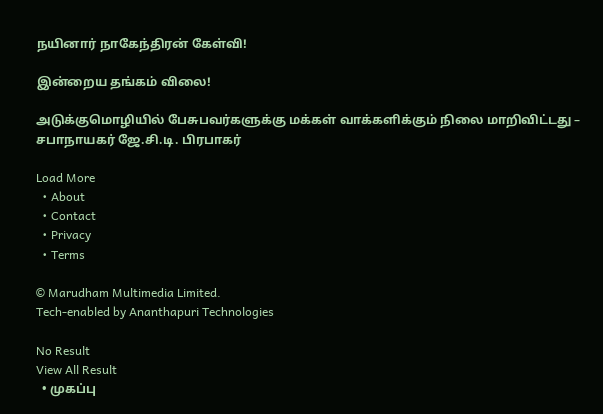நயினார் நாகேந்திரன் கேள்வி!

இன்றைய தங்கம் விலை!

அடுக்குமொழியில் பேசுபவர்களுக்கு மக்கள் வாக்களிக்கும் நிலை மாறிவிட்டது – சபாநாயகர் ஜே.சி.டி. பிரபாகர்

Load More
  • About
  • Contact
  • Privacy
  • Terms

© Marudham Multimedia Limited.
Tech-enabled by Ananthapuri Technologies

No Result
View All Result
  • முகப்பு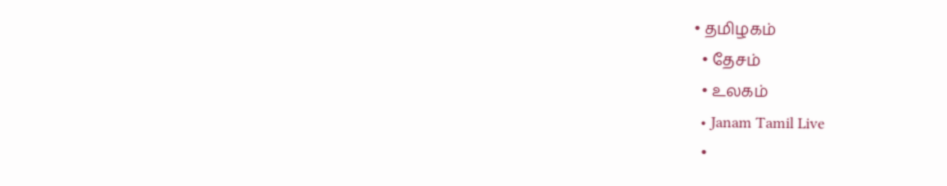• தமிழகம்
  • தேசம்
  • உலகம்
  • Janam Tamil Live
  •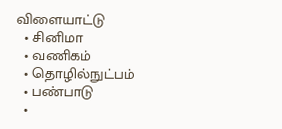விளையாட்டு
  • சினிமா
  • வணிகம்
  • தொழில்நுட்பம்
  • பண்பாடு
  •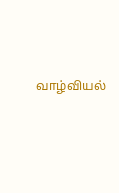வாழ்வியல்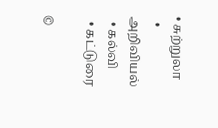• சுற்றுலா
  • அறிவியல்
  • கல்வி
  • கட்டுரை

©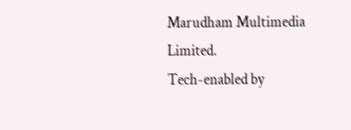Marudham Multimedia Limited.
Tech-enabled by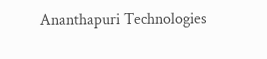Ananthapuri Technologies